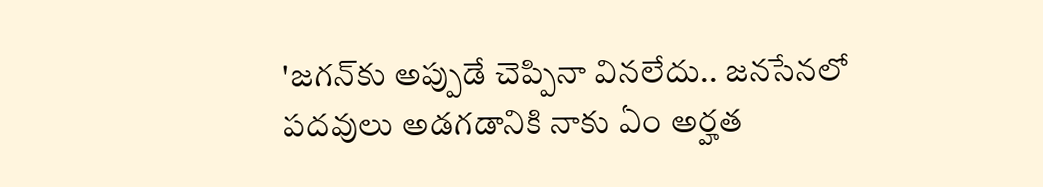'జగన్‌కు అప్పుడే చెప్పినా వినలేదు.. జనసేనలో పదవులు అడగడానికి నాకు ఏం అర్హత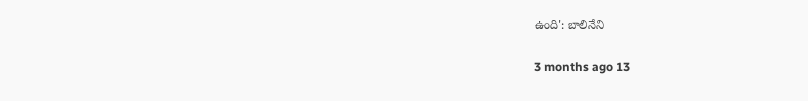ఉంది': బాలినేని

3 months ago 13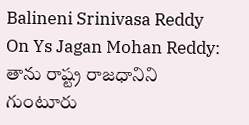Balineni Srinivasa Reddy On Ys Jagan Mohan Reddy: తాను రాష్ట్ర రాజధానిని గుంటూరు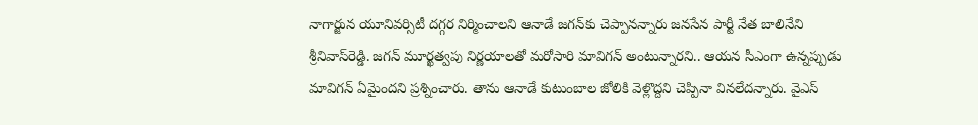నాగార్జున యూనివర్సిటీ దగ్గర నిర్మించాలని ఆనాడే జగన్‌కు చెప్పానన్నారు జనసేన పార్టీ నేత బాలినేని శ్రీనివాస్‌రెడ్డి. జగన్‌ మూర్ఖత్వపు నిర్ణయాలతో మరోసారి మావిగన్‌ అంటున్నారని.. ఆయన సీఎంగా ఉన్నప్పుడు మావిగన్ ఏమైందని ప్రశ్నించారు. తాను ఆనాడే కుటుంబాల జోలికి వెళ్లొద్దని చెప్పినా వినలేదన్నారు. వైఎస్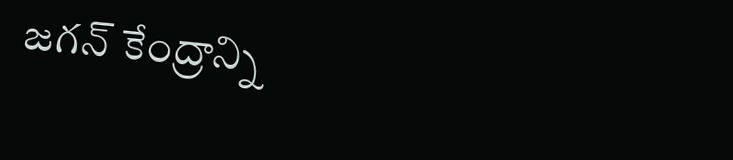జగన్ కేంద్రాన్ని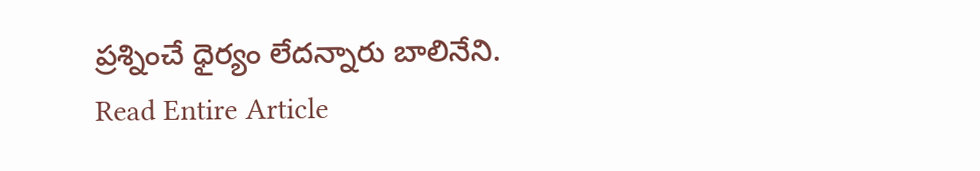ప్రశ్నించే ధైర్యం లేదన్నారు బాలినేని.
Read Entire Article